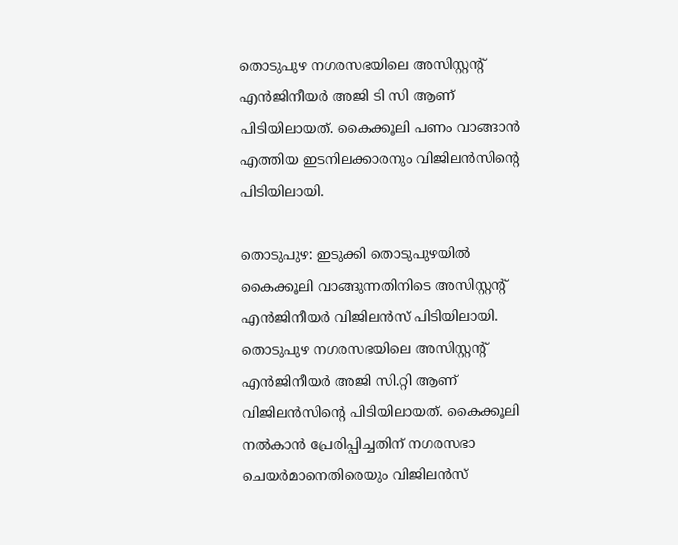തൊടുപുഴ നഗരസഭയിലെ അസിസ്റ്റൻ്റ് എൻജിനീയർ അജി ടി സി ആണ് പിടിയിലായത്. കൈക്കൂലി പണം വാങ്ങാൻ എത്തിയ ഇടനിലക്കാരനും വിജിലൻസിന്‍റെ പിടിയിലായി.

തൊടുപുഴ: ഇടുക്കി തൊടുപുഴയിൽ കൈക്കൂലി വാങ്ങുന്നതിനിടെ അസിസ്റ്റൻ്റ് എൻജിനീയർ വിജിലൻസ് പിടിയിലായി. തൊടുപുഴ നഗരസഭയിലെ അസിസ്റ്റൻ്റ് എൻജിനീയർ അജി സി.റ്റി ആണ് വിജിലൻസിൻ്റെ പിടിയിലായത്. കൈക്കൂലി നൽകാൻ പ്രേരിപ്പിച്ചതിന് നഗരസഭാ ചെയർമാനെതിരെയും വിജിലൻസ്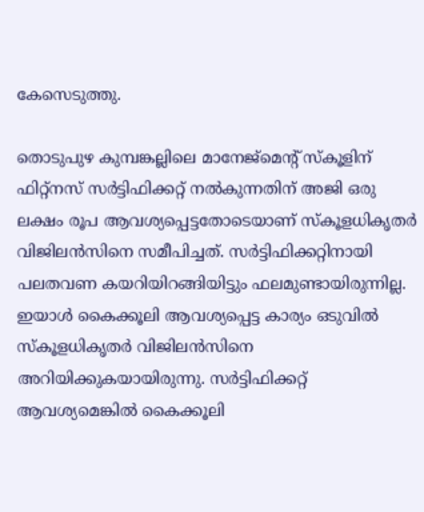കേസെടുത്തു.

തൊടുപുഴ കുമ്പങ്കല്ലിലെ മാനേജ്മെന്റ് സ്കൂളിന് ഫിറ്റ്നസ് സർട്ടിഫിക്കറ്റ് നൽകുന്നതിന് അജി ഒരു ലക്ഷം രൂപ ആവശ്യപ്പെട്ടതോടെയാണ് സ്കൂളധികൃതർ വിജിലൻസിനെ സമീപിച്ചത്. സ‍ർട്ടിഫിക്കറ്റിനായി പലതവണ കയറിയിറങ്ങിയിട്ടും ഫലമുണ്ടായിരുന്നില്ല. ഇയാൾ കൈക്കൂലി ആവശ്യപ്പെട്ട കാര്യം ഒടുവിൽ സ്കൂളധികൃതർ വിജിലൻസിനെ അറിയിക്കുകയായിരുന്നു. സ‍ർട്ടിഫിക്കറ്റ് ആവശ്യമെങ്കിൽ കൈക്കൂലി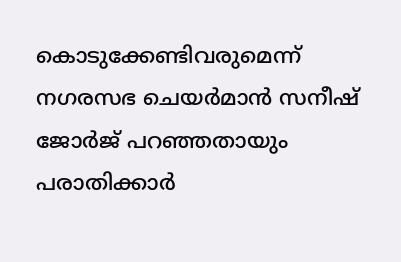കൊടുക്കേണ്ടിവരുമെന്ന് നഗരസഭ ചെയർമാൻ സനീഷ് ജോർജ് പറഞ്ഞതായും പരാതിക്കാ‍ർ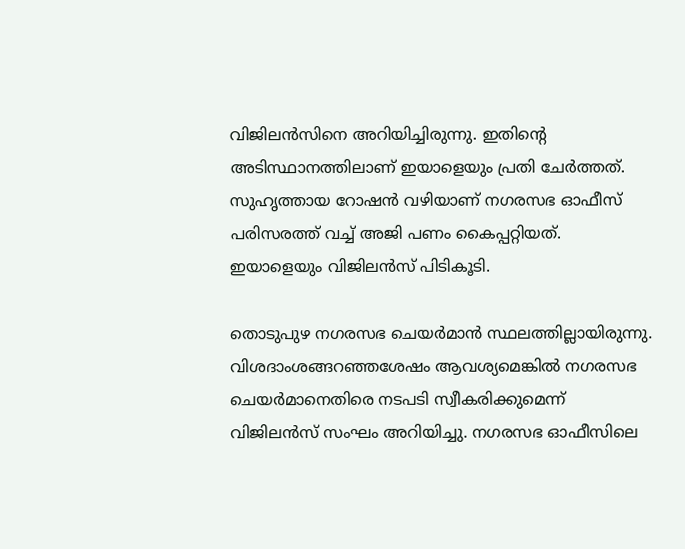വിജിലൻസിനെ അറിയിച്ചിരുന്നു. ഇതിൻ്റെ അടിസ്ഥാനത്തിലാണ് ഇയാളെയും പ്രതി ചേർത്തത്. സുഹൃത്തായ റോഷൻ വഴിയാണ് നഗരസഭ ഓഫീസ് പരിസരത്ത് വച്ച് അജി പണം കൈപ്പറ്റിയത്. ഇയാളെയും വിജിലൻസ് പിടികൂടി.

തൊടുപുഴ നഗരസഭ ചെയ‍ർമാൻ സ്ഥലത്തില്ലായിരുന്നു. വിശദാംശങ്ങറഞ്ഞശേഷം ആവശ്യമെങ്കിൽ നഗരസഭ ചെയർമാനെതിരെ നടപടി സ്വീകരിക്കുമെന്ന് വിജിലൻസ് സംഘം അറിയിച്ചു. നഗരസഭ ഓഫീസിലെ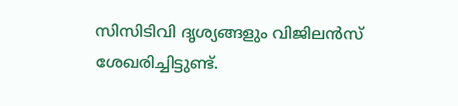സിസിടിവി ദൃശ്യങ്ങളും വിജിലൻസ് ശേഖരിച്ചിട്ടുണ്ട്.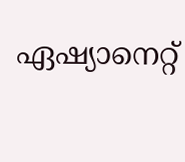ഏഷ്യാനെറ്റ്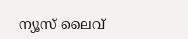ന്യൂസ് ലൈവ്